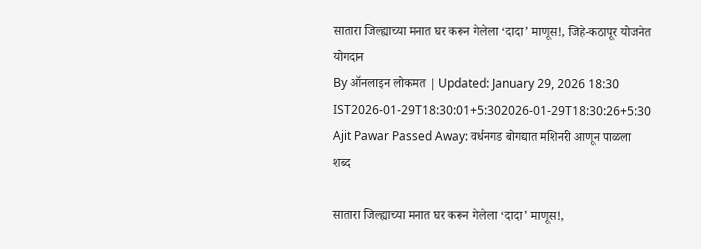सातारा जिल्ह्याच्या मनात घर करून गेलेला ‘दादा’ माणूस!, जिहे-कठापूर योजनेत योगदान
By ऑनलाइन लोकमत | Updated: January 29, 2026 18:30 IST2026-01-29T18:30:01+5:302026-01-29T18:30:26+5:30
Ajit Pawar Passed Away: वर्धनगड बोगद्यात मशिनरी आणून पाळला शब्द

सातारा जिल्ह्याच्या मनात घर करून गेलेला ‘दादा’ माणूस!,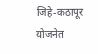जिहे-कठापूर योजनेत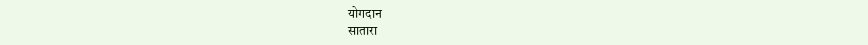योगदान
सातारा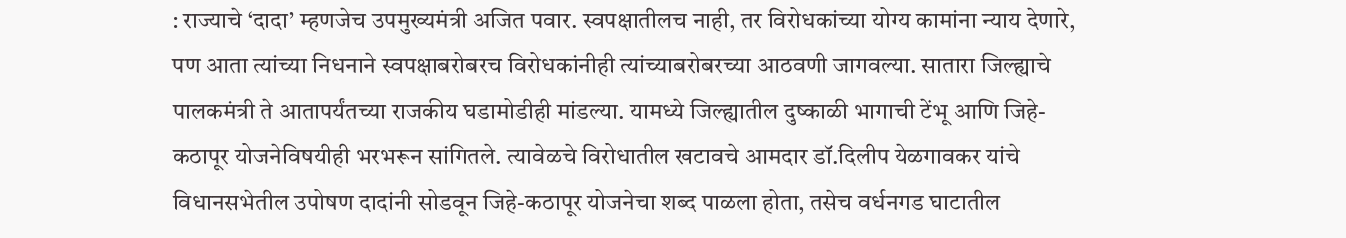: राज्याचे ‘दादा’ म्हणजेच उपमुख्यमंत्री अजित पवार. स्वपक्षातीलच नाही, तर विरोधकांच्या योग्य कामांना न्याय देणारे, पण आता त्यांच्या निधनाने स्वपक्षाबरोबरच विरोधकांनीही त्यांच्याबरोबरच्या आठवणी जागवल्या. सातारा जिल्ह्याचे पालकमंत्री ते आतापर्यंतच्या राजकीय घडामोडीही मांडल्या. यामध्ये जिल्ह्यातील दुष्काळी भागाची टेंभू आणि जिहे-कठापूर योजनेविषयीही भरभरून सांगितले. त्यावेळचे विरोधातील खटावचे आमदार डॉ.दिलीप येळगावकर यांचे विधानसभेतील उपोषण दादांनी सोडवून जिहे-कठापूर योजनेचा शब्द पाळला होता, तसेच वर्धनगड घाटातील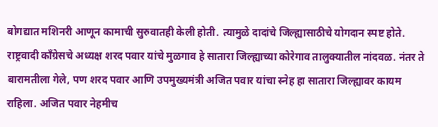बोगद्यात मशिनरी आणून कामाची सुरुवातही केली होती. त्यामुळे दादांचे जिल्ह्यासाठीचे योगदान स्पष्ट होते.
राष्ट्रवादी काँग्रेसचे अध्यक्ष शरद पवार यांचे मुळगाव हे सातारा जिल्ह्याच्या कोरेगाव तालुक्यातील नांदवळ. नंतर ते बारामतीला गेले, पण शरद पवार आणि उपमुख्यमंत्री अजित पवार यांचा स्नेह हा सातारा जिल्ह्यावर कायम राहिला. अजित पवार नेहमीच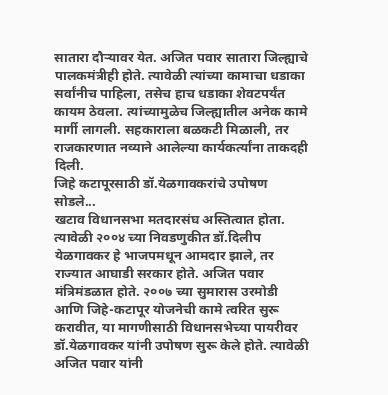सातारा दौऱ्यावर येत. अजित पवार सातारा जिल्ह्याचे पालकमंत्रीही होते. त्यावेळी त्यांच्या कामाचा धडाका सर्वांनीच पाहिला, तसेच हाच धडाका शेवटपर्यंत कायम ठेवला. त्यांच्यामुळेच जिल्ह्यातील अनेक कामे मार्गी लागली. सहकाराला बळकटी मिळाली, तर राजकारणात नव्याने आलेल्या कार्यकर्त्यांना ताकदही दिली.
जिहे कटापूरसाठी डॉ.येळगावकरांचे उपोषण सोडले...
खटाव विधानसभा मतदारसंघ अस्तित्वात होता. त्यावेळी २००४ च्या निवडणुकीत डॉ.दिलीप येळगावकर हे भाजपमधून आमदार झाले, तर राज्यात आघाडी सरकार होते. अजित पवार मंत्रिमंडळात होते. २००७ च्या सुमारास उरमोडी आणि जिहे-कटापूर योजनेची कामे त्वरित सुरू करावीत, या मागणीसाठी विधानसभेच्या पायरीवर डॉ.येळगावकर यांनी उपोषण सुरू केले होते. त्यावेळी अजित पवार यांनी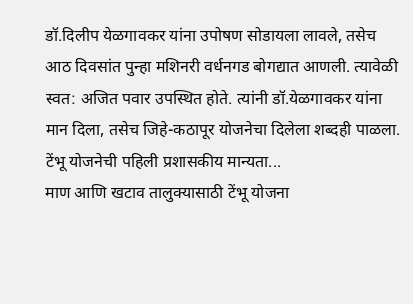डॉ.दिलीप येळगावकर यांना उपोषण सोडायला लावले, तसेच आठ दिवसांत पुन्हा मशिनरी वर्धनगड बोगद्यात आणली. त्यावेळी स्वत: अजित पवार उपस्थित होते. त्यांनी डॉ.येळगावकर यांना मान दिला, तसेच जिहे-कठापूर योजनेचा दिलेला शब्दही पाळला.
टेंभू योजनेची पहिली प्रशासकीय मान्यता...
माण आणि खटाव तालुक्यासाठी टेंभू योजना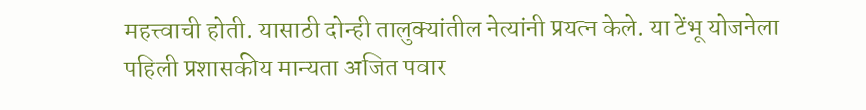महत्त्वाची होती. यासाठी दोन्ही तालुक्यांतील नेत्यांनी प्रयत्न केले. या टेंभू योजनेला पहिली प्रशासकीय मान्यता अजित पवार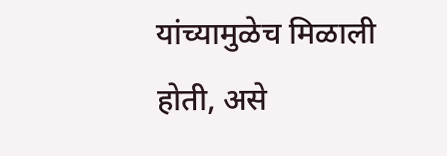यांच्यामुळेच मिळाली होती, असे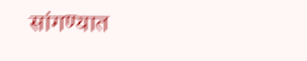सांगण्यात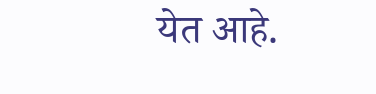येत आहे.